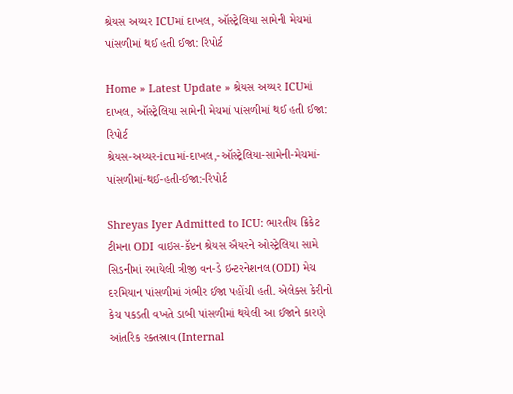શ્રેયસ અય્યર ICUમાં દાખલ, ઑસ્ટ્રેલિયા સામેની મેચમાં પાંસળીમાં થઈ હતી ઈજા: રિપોર્ટ

Home » Latest Update » શ્રેયસ અય્યર ICUમાં દાખલ, ઑસ્ટ્રેલિયા સામેની મેચમાં પાંસળીમાં થઈ હતી ઈજા: રિપોર્ટ
શ્રેયસ-અય્યર-icuમાં-દાખલ,-ઑસ્ટ્રેલિયા-સામેની-મેચમાં-પાંસળીમાં-થઈ-હતી-ઈજા:-રિપોર્ટ

Shreyas Iyer Admitted to ICU: ભારતીય ક્રિકેટ ટીમના ODI વાઇસ-કૅપ્ટન શ્રેયસ ઐયરને ઓસ્ટ્રેલિયા સામે સિડનીમાં રમાયેલી ત્રીજી વન-ડે ઇન્ટરનેશનલ(ODI) મેચ દરમિયાન પાંસળીમાં ગંભીર ઈજા પહોંચી હતી. એલેક્સ કેરીનો કેચ પકડતી વખતે ડાબી પાંસળીમાં થયેલી આ ઈજાને કારણે આંતરિક રક્તસ્રાવ(Internal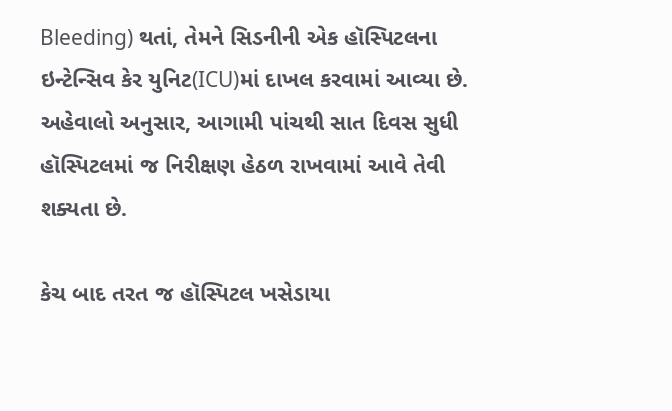Bleeding) થતાં, તેમને સિડનીની એક હૉસ્પિટલના ઇન્ટેન્સિવ કેર યુનિટ(ICU)માં દાખલ કરવામાં આવ્યા છે. અહેવાલો અનુસાર, આગામી પાંચથી સાત દિવસ સુધી હૉસ્પિટલમાં જ નિરીક્ષણ હેઠળ રાખવામાં આવે તેવી શક્યતા છે.

કેચ બાદ તરત જ હૉસ્પિટલ ખસેડાયા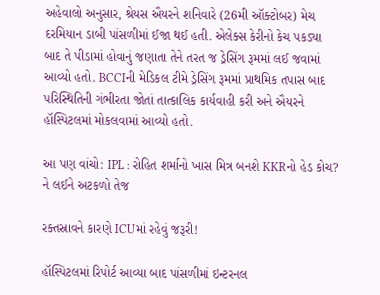અહેવાલો અનુસાર, શ્રેયસ ઐયરને શનિવારે (26મી ઑક્ટોબર) મેચ દરમિયાન ડાબી પાંસળીમાં ઈજા થઈ હતી. એલેક્સ કેરીનો કેચ પકડ્યા બાદ તે પીડામાં હોવાનું જણાતા તેને તરત જ ડ્રેસિંગ રૂમમાં લઈ જવામાં આવ્યો હતો. BCCIની મેડિકલ ટીમે ડ્રેસિંગ રૂમમાં પ્રાથમિક તપાસ બાદ પરિસ્થિતિની ગંભીરતા જોતાં તાત્કાલિક કાર્યવાહી કરી અને ઐયરને હૉસ્પિટલમાં મોકલવામાં આવ્યો હતો.

આ પણ વાંચો: IPL : રોહિત શર્માનો ખાસ મિત્ર બનશે KKRનો હેડ કોચ? ને લઈને અટકળો તેજ

રક્તસ્રાવને કારણે ICUમાં રહેવું જરૂરી!

હૉસ્પિટલમાં રિપોર્ટ આવ્યા બાદ પાંસળીમાં ઇન્ટરનલ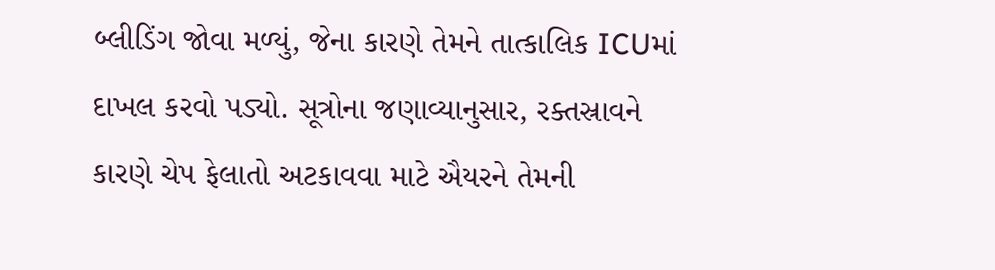બ્લીડિંગ જોવા મળ્યું, જેના કારણે તેમને તાત્કાલિક ICUમાં દાખલ કરવો પડ્યો. સૂત્રોના જણાવ્યાનુસાર, રક્તસ્રાવને કારણે ચેપ ફેલાતો અટકાવવા માટે ઐયરને તેમની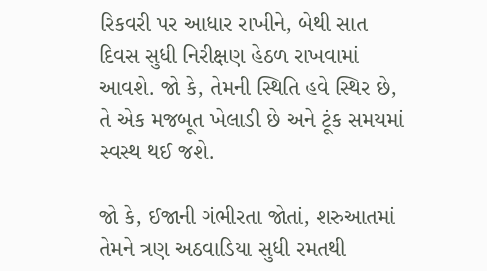રિકવરી પર આધાર રાખીને, બેથી સાત દિવસ સુધી નિરીક્ષણ હેઠળ રાખવામાં આવશે. જો કે, તેમની સ્થિતિ હવે સ્થિર છે, તે એક મજબૂત ખેલાડી છે અને ટૂંક સમયમાં સ્વસ્થ થઈ જશે.

જો કે, ઈજાની ગંભીરતા જોતાં, શરુઆતમાં તેમને ત્રણ અઠવાડિયા સુધી રમતથી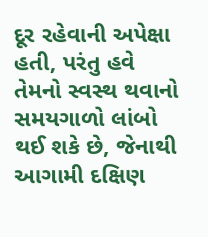દૂર રહેવાની અપેક્ષા હતી, પરંતુ હવે તેમનો સ્વસ્થ થવાનો સમયગાળો લાંબો થઈ શકે છે, જેનાથી આગામી દક્ષિણ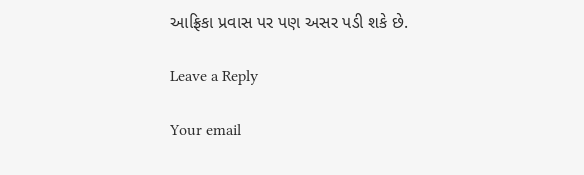આફ્રિકા પ્રવાસ પર પણ અસર પડી શકે છે.

Leave a Reply

Your email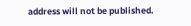address will not be published.